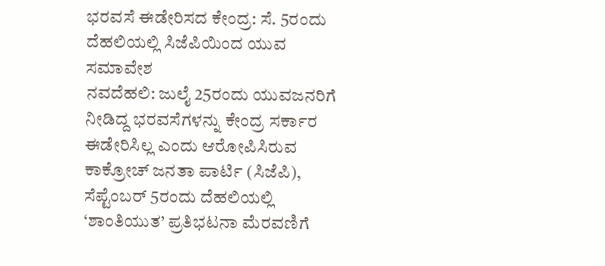ಭರವಸೆ ಈಡೇರಿಸದ ಕೇಂದ್ರ: ಸೆ. 5ರಂದು ದೆಹಲಿಯಲ್ಲಿ ಸಿಜೆಪಿಯಿಂದ ಯುವ ಸಮಾವೇಶ
ನವದೆಹಲಿ: ಜುಲೈ 25ರಂದು ಯುವಜನರಿಗೆ ನೀಡಿದ್ದ ಭರವಸೆಗಳನ್ನು ಕೇಂದ್ರ ಸರ್ಕಾರ ಈಡೇರಿಸಿಲ್ಲ ಎಂದು ಆರೋಪಿಸಿರುವ ಕಾಕ್ರೋಚ್ ಜನತಾ ಪಾರ್ಟಿ (ಸಿಜೆಪಿ), ಸೆಪ್ಟೆಂಬರ್ 5ರಂದು ದೆಹಲಿಯಲ್ಲಿ ‘ಶಾಂತಿಯುತ’ ಪ್ರತಿಭಟನಾ ಮೆರವಣಿಗೆ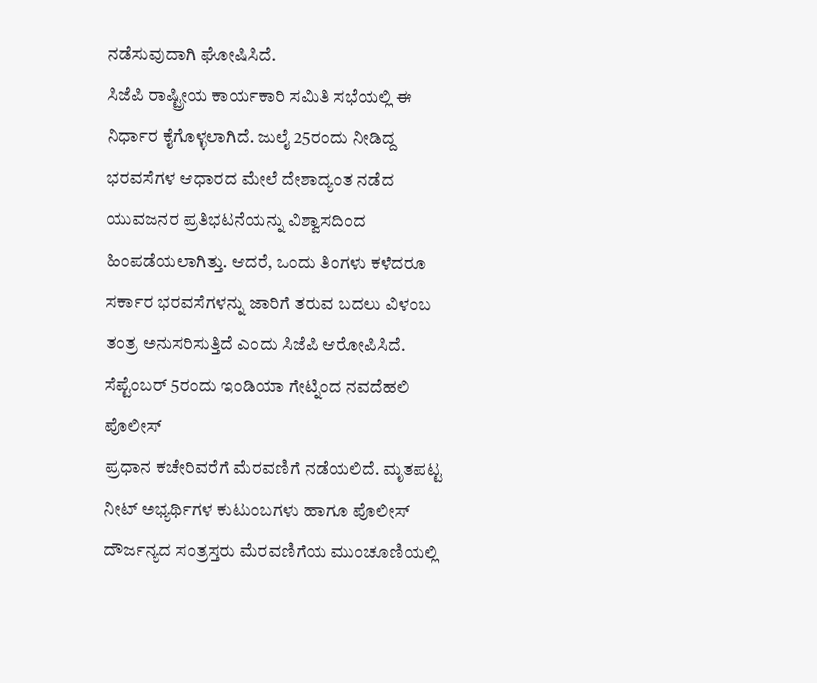ನಡೆಸುವುದಾಗಿ ಘೋಷಿಸಿದೆ.
ಸಿಜೆಪಿ ರಾಷ್ಟ್ರೀಯ ಕಾರ್ಯಕಾರಿ ಸಮಿತಿ ಸಭೆಯಲ್ಲಿ ಈ ನಿರ್ಧಾರ ಕೈಗೊಳ್ಳಲಾಗಿದೆ. ಜುಲೈ 25ರಂದು ನೀಡಿದ್ದ ಭರವಸೆಗಳ ಆಧಾರದ ಮೇಲೆ ದೇಶಾದ್ಯಂತ ನಡೆದ ಯುವಜನರ ಪ್ರತಿಭಟನೆಯನ್ನು ವಿಶ್ವಾಸದಿಂದ ಹಿಂಪಡೆಯಲಾಗಿತ್ತು. ಆದರೆ, ಒಂದು ತಿಂಗಳು ಕಳೆದರೂ ಸರ್ಕಾರ ಭರವಸೆಗಳನ್ನು ಜಾರಿಗೆ ತರುವ ಬದಲು ವಿಳಂಬ ತಂತ್ರ ಅನುಸರಿಸುತ್ತಿದೆ ಎಂದು ಸಿಜೆಪಿ ಆರೋಪಿಸಿದೆ.
ಸೆಪ್ಟೆಂಬರ್ 5ರಂದು ಇಂಡಿಯಾ ಗೇಟ್ನಿಂದ ನವದೆಹಲಿ ಪೊಲೀಸ್
ಪ್ರಧಾನ ಕಚೇರಿವರೆಗೆ ಮೆರವಣಿಗೆ ನಡೆಯಲಿದೆ. ಮೃತಪಟ್ಟ ನೀಟ್ ಅಭ್ಯರ್ಥಿಗಳ ಕುಟುಂಬಗಳು ಹಾಗೂ ಪೊಲೀಸ್ ದೌರ್ಜನ್ಯದ ಸಂತ್ರಸ್ತರು ಮೆರವಣಿಗೆಯ ಮುಂಚೂಣಿಯಲ್ಲಿ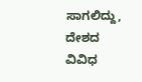ಸಾಗಲಿದ್ದು, ದೇಶದ ವಿವಿಧ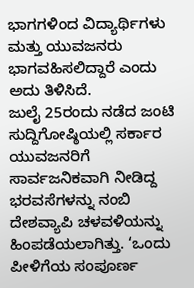ಭಾಗಗಳಿಂದ ವಿದ್ಯಾರ್ಥಿಗಳು ಮತ್ತು ಯುವಜನರು ಭಾಗವಹಿಸಲಿದ್ದಾರೆ ಎಂದು ಅದು ತಿಳಿಸಿದೆ.
ಜುಲೈ 25ರಂದು ನಡೆದ ಜಂಟಿ ಸುದ್ದಿಗೋಷ್ಠಿಯಲ್ಲಿ ಸರ್ಕಾರ ಯುವಜನರಿಗೆ ಸಾರ್ವಜನಿಕವಾಗಿ ನೀಡಿದ್ದ ಭರವಸೆಗಳನ್ನು ನಂಬಿ ದೇಶವ್ಯಾಪಿ ಚಳವಳಿಯನ್ನು ಹಿಂಪಡೆಯಲಾಗಿತ್ತು. ‘ಒಂದು ಪೀಳಿಗೆಯ ಸಂಪೂರ್ಣ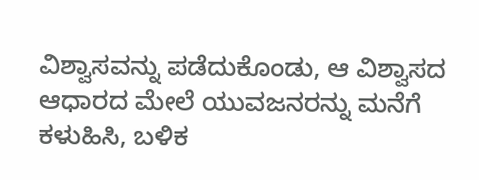ವಿಶ್ವಾಸವನ್ನು ಪಡೆದುಕೊಂಡು, ಆ ವಿಶ್ವಾಸದ ಆಧಾರದ ಮೇಲೆ ಯುವಜನರನ್ನು ಮನೆಗೆ ಕಳುಹಿಸಿ, ಬಳಿಕ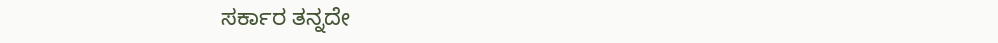ಸರ್ಕಾರ ತನ್ನದೇ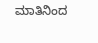ಮಾತಿನಿಂದ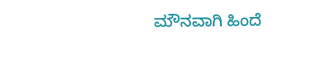ಮೌನವಾಗಿ ಹಿಂದೆ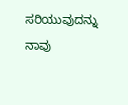ಸರಿಯುವುದನ್ನು ನಾವು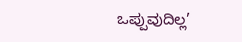ಒಪ್ಪುವುದಿಲ್ಲ’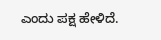ಎಂದು ಪಕ್ಷ ಹೇಳಿದೆ.